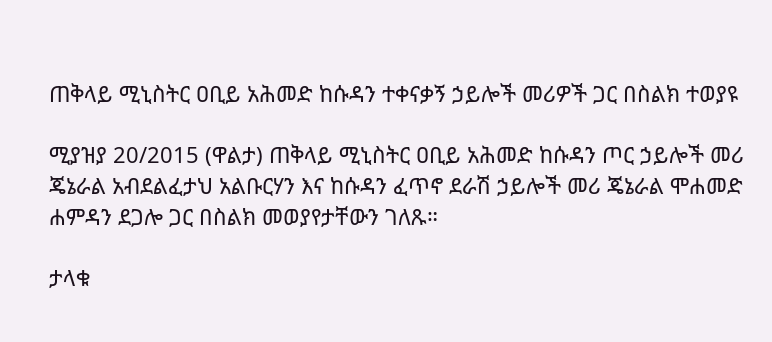ጠቅላይ ሚኒስትር ዐቢይ አሕመድ ከሱዳን ተቀናቃኝ ኃይሎች መሪዎች ጋር በስልክ ተወያዩ

ሚያዝያ 20/2015 (ዋልታ) ጠቅላይ ሚኒስትር ዐቢይ አሕመድ ከሱዳን ጦር ኃይሎች መሪ ጄኔራል አብደልፈታህ አልቡርሃን እና ከሱዳን ፈጥኖ ደራሽ ኃይሎች መሪ ጄኔራል ሞሐመድ ሐምዳን ደጋሎ ጋር በስልክ መወያየታቸውን ገለጹ።

ታላቁ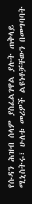የሱዳን ሕዝብ ሰላም ያስፈልገዋል ያሉት ጠቅላይ ሚኒስትሩ፣ ሁለቱ መሪዎች ልዩነቶቻቸውን በመግባባት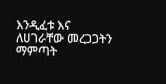እንዲፈቱ እና ለሀገራቸው መረጋጋትን ማምጣት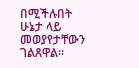በሚችሉበት ሁኔታ ላይ መወያየታቸውን ገልጸዋል።